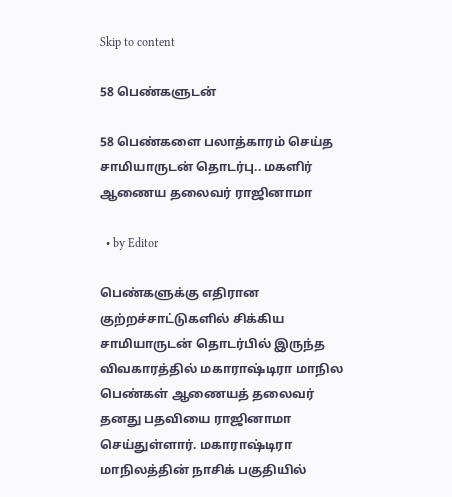Skip to content

58 பெண்களுடன்

58 பெண்களை பலாத்காரம் செய்த சாமியாருடன் தொடர்பு.. மகளிர் ஆணைய தலைவர் ராஜினாமா

  • by Editor

பெண்களுக்கு எதிரான குற்றச்சாட்டுகளில் சிக்கிய சாமியாருடன் தொடர்பில் இருந்த விவகாரத்தில் மகாராஷ்டிரா மாநில பெண்கள் ஆணையத் தலைவர் தனது பதவியை ராஜினாமா செய்துள்ளார். மகாராஷ்டிரா மாநிலத்தின் நாசிக் பகுதியில்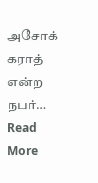அசோக் கராத் என்ற நபர்… Read More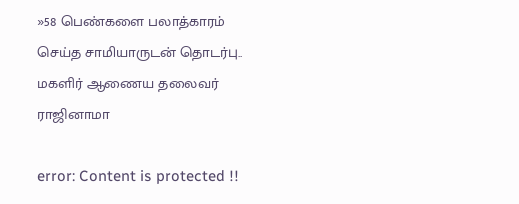»58 பெண்களை பலாத்காரம் செய்த சாமியாருடன் தொடர்பு.. மகளிர் ஆணைய தலைவர் ராஜினாமா

error: Content is protected !!